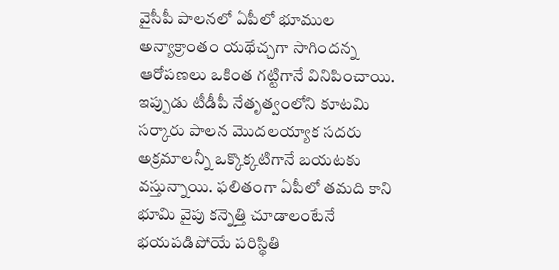వైసీపీ పాలనలో ఏపీలో భూముల అన్యాక్రాంతం యథేచ్చగా సాగిందన్న ఆరోపణలు ఒకింత గట్టిగానే వినిపించాయి. ఇప్పుడు టీడీపీ నేతృత్వంలోని కూటమి సర్కారు పాలన మొదలయ్యాక సదరు అక్రమాలన్నీ ఒక్కొక్కటిగానే బయటకు వస్తున్నాయి. ఫలితంగా ఏపీలో తమది కాని భూమి వైపు కన్నెత్తి చూడాలంటేనే భయపడిపోయే పరిస్థితి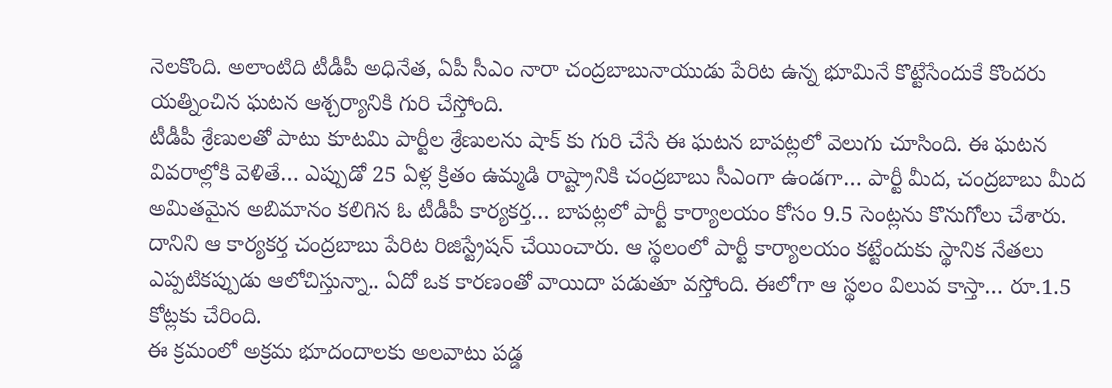నెలకొంది. అలాంటిది టీడీపీ అధినేత, ఏపీ సీఎం నారా చంద్రబాబునాయుడు పేరిట ఉన్న భూమినే కొట్టేసేందుకే కొందరు యత్నించిన ఘటన ఆశ్చర్యానికి గురి చేస్తోంది.
టీడీపీ శ్రేణులతో పాటు కూటమి పార్టీల శ్రేణులను షాక్ కు గురి చేసే ఈ ఘటన బాపట్లలో వెలుగు చూసింది. ఈ ఘటన వివరాల్లోకి వెళితే… ఎప్పుడో 25 ఏళ్ల క్రితం ఉమ్మడి రాష్ట్రానికి చంద్రబాబు సీఎంగా ఉండగా… పార్టీ మీద, చంద్రబాబు మీద అమితమైన అబిమానం కలిగిన ఓ టీడీపీ కార్యకర్త… బాపట్లలో పార్టీ కార్యాలయం కోసం 9.5 సెంట్లను కొనుగోలు చేశారు. దానిని ఆ కార్యకర్త చంద్రబాబు పేరిట రిజిస్ట్రేషన్ చేయించారు. ఆ స్థలంలో పార్టీ కార్యాలయం కట్టేందుకు స్థానిక నేతలు ఎప్పటికప్పుడు ఆలోచిస్తున్నా.. ఏదో ఒక కారణంతో వాయిదా పడుతూ వస్తోంది. ఈలోగా ఆ స్థలం విలువ కాస్తా… రూ.1.5 కోట్లకు చేరింది.
ఈ క్రమంలో అక్రమ భూదందాలకు అలవాటు పడ్డ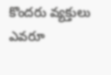కొందరు వ్యక్తులు ఎవరూ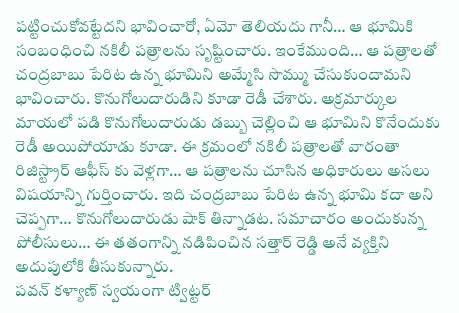పట్టించుకోవట్టేదని భావించారో, ఏమో తెలియదు గానీ… ఆ భూమికి సంబంధించి నకిలీ పత్రాలను సృష్టించారు. ఇంకేముంది… ఆ పత్రాలతో చంద్రబాబు పేరిట ఉన్న భూమిని అమ్మేసి సొమ్ము చేసుకుందామని భావించారు. కొనుగోలుదారుడిని కూడా రెడీ చేశారు. అక్రమార్కుల మాయలో పడి కొనుగోలుదారుడు డబ్బు చెల్లించి ఆ భూమిని కొనేందుకు రెడీ అయిపోయాడు కూడా. ఈ క్రమంలో నకిలీ పత్రాలతో వారంతా రిజిస్ట్రార్ ఆఫీస్ కు వెళ్లగా… ఆ పత్రాలను చూసిన అధికారులు అసలు విషయాన్ని గుర్తించారు. ఇది చంద్రబాబు పేరిట ఉన్న భూమి కదా అని చెప్పగా… కొనుగోలుదారుడు షాక్ తిన్నాడట. సమాచారం అందుకున్న పోలీసులు… ఈ తతంగాన్ని నడిపించిన సత్తార్ రెడ్డి అనే వ్యక్తిని అదుపులోకి తీసుకున్నారు.
పవన్ కళ్యాణ్ స్వయంగా ట్విట్టర్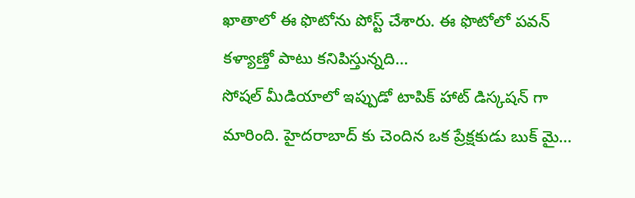ఖాతాలో ఈ ఫొటోను పోస్ట్ చేశారు. ఈ ఫొటోలో పవన్ కళ్యాణ్తో పాటు కనిపిస్తున్నది…
సోషల్ మీడియాలో ఇప్పుడో టాపిక్ హాట్ డిస్కషన్ గా మారింది. హైదరాబాద్ కు చెందిన ఒక ప్రేక్షకుడు బుక్ మై…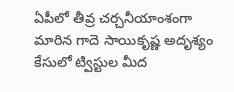ఏపీలో తీవ్ర చర్చనీయాంశంగా మారిన గాదె సాయికృష్ణ అదృశ్యం కేసులో ట్విస్టుల మీద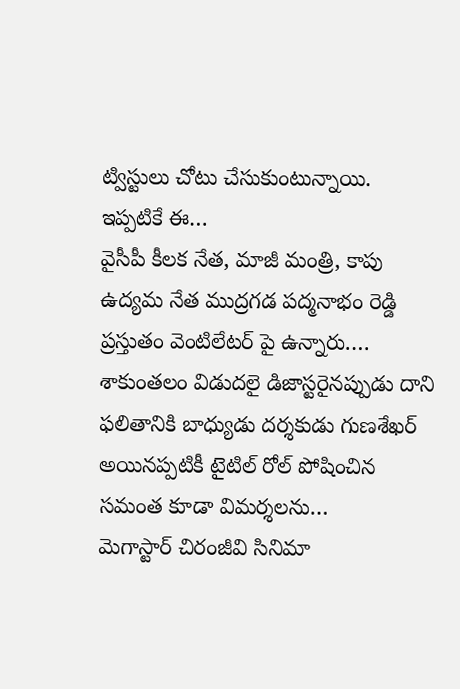ట్విస్టులు చోటు చేసుకుంటున్నాయి. ఇప్పటికే ఈ…
వైసీపీ కీలక నేత, మాజీ మంత్రి, కాపు ఉద్యమ నేత ముద్రగడ పద్మనాభం రెడ్డి ప్రస్తుతం వెంటిలేటర్ పై ఉన్నారు.…
శాకుంతలం విడుదలై డిజాస్టరైనప్పుడు దాని ఫలితానికి బాధ్యుడు దర్శకుడు గుణశేఖర్ అయినప్పటికీ టైటిల్ రోల్ పోషించిన సమంత కూడా విమర్శలను…
మెగాస్టార్ చిరంజీవి సినిమా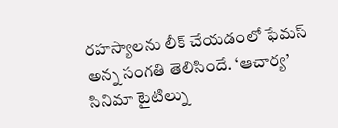రహస్యాలను లీక్ చేయడంలో ఫేమస్ అన్న సంగతి తెలిసిందే. ‘ఆచార్య’ సినిమా టైటిల్ను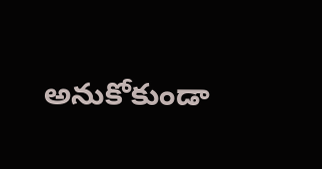అనుకోకుండా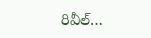రివీల్…